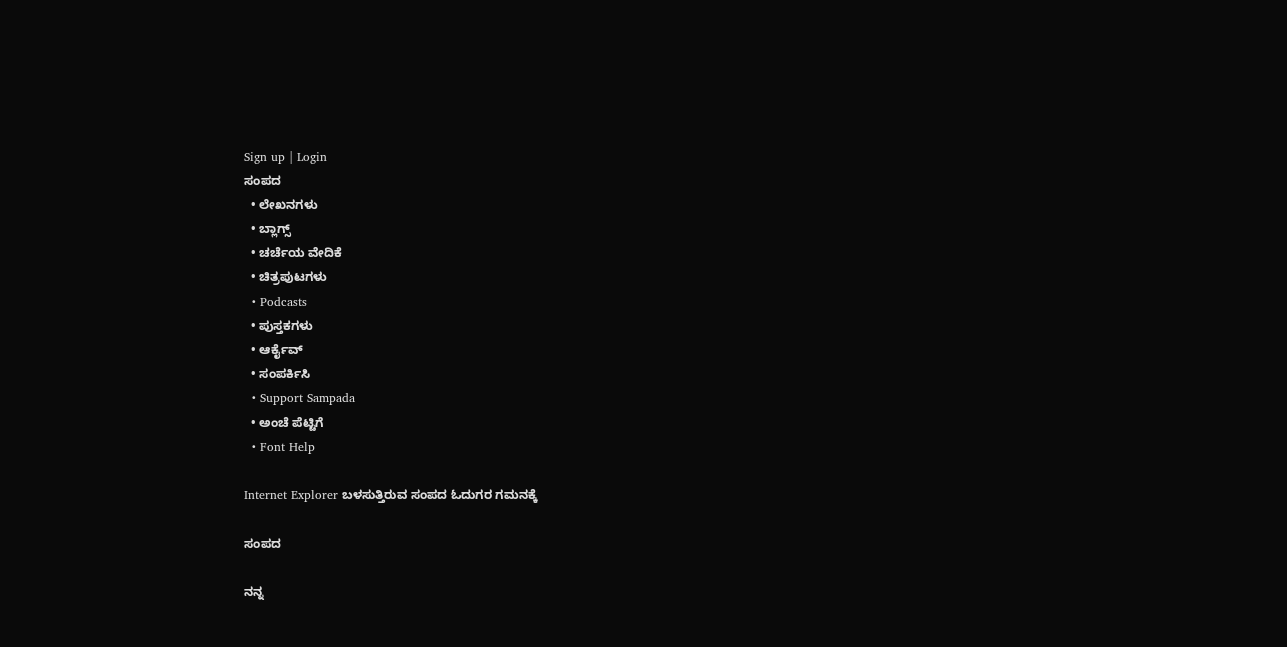Sign up | Login
ಸಂಪದ
  • ಲೇಖನಗಳು
  • ಬ್ಲಾಗ್ಸ್
  • ಚರ್ಚೆಯ ವೇದಿಕೆ
  • ಚಿತ್ರಪುಟಗಳು
  • Podcasts
  • ಪುಸ್ತಕಗಳು
  • ಆರ್ಕೈವ್
  • ಸಂಪರ್ಕಿಸಿ
  • Support Sampada
  • ಅಂಚೆ ಪೆಟ್ಟಿಗೆ
  • Font Help

Internet Explorer ಬಳಸುತ್ತಿರುವ ಸಂಪದ ಓದುಗರ ಗಮನಕ್ಕೆ

ಸಂಪದ

ನನ್ನ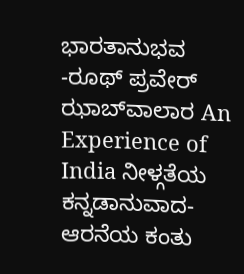ಭಾರತಾನುಭವ -ರೂಥ್ ಪ್ರವೇರ್ ಝಾಬ್‍ವಾಲಾರ An Experience of India ನೀಳ್ಗತೆಯ ಕನ್ನಡಾನುವಾದ-ಆರನೆಯ ಕಂತು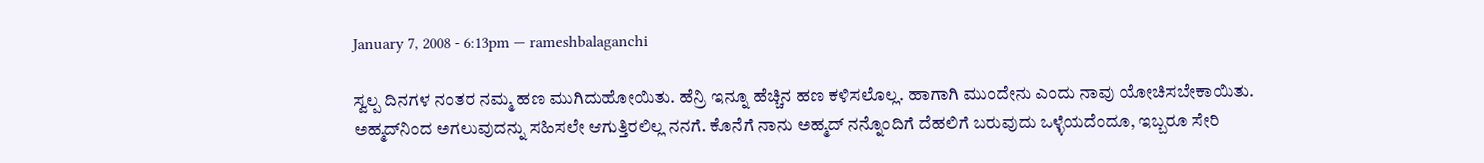January 7, 2008 - 6:13pm — rameshbalaganchi

ಸ್ವಲ್ಪ ದಿನಗಳ ನಂತರ ನಮ್ಮ ಹಣ ಮುಗಿದುಹೋಯಿತು. ಹೆನ್ರಿ ಇನ್ನೂ ಹೆಚ್ಚಿನ ಹಣ ಕಳಿಸಲೊಲ್ಲ. ಹಾಗಾಗಿ ಮುಂದೇನು ಎಂದು ನಾವು ಯೋಚಿಸಬೇಕಾಯಿತು. ಅಹ್ಮದ್‌ನಿಂದ ಅಗಲುವುದನ್ನು ಸಹಿಸಲೇ ಆಗುತ್ತಿರಲಿಲ್ಲ ನನಗೆ. ಕೊನೆಗೆ ನಾನು ಅಹ್ಮದ್ ನನ್ನೊಂದಿಗೆ ದೆಹಲಿಗೆ ಬರುವುದು ಒಳ್ಳೆಯದೆಂದೂ, ಇಬ್ಬರೂ ಸೇರಿ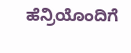ಹೆನ್ರಿಯೊಂದಿಗೆ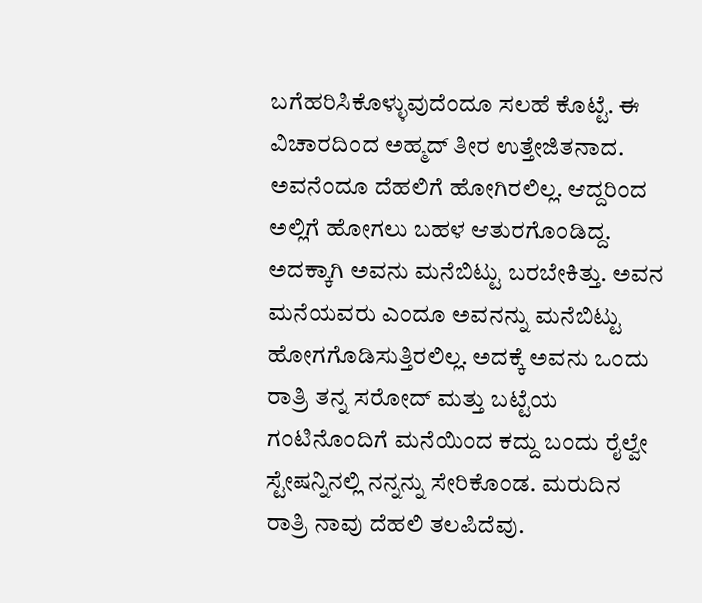ಬಗೆಹರಿಸಿಕೊಳ್ಳುವುದೆಂದೂ ಸಲಹೆ ಕೊಟ್ಟೆ. ಈ ವಿಚಾರದಿಂದ ಅಹ್ಮದ್ ತೀರ ಉತ್ತೇಜಿತನಾದ. ಅವನೆಂದೂ ದೆಹಲಿಗೆ ಹೋಗಿರಲಿಲ್ಲ. ಆದ್ದರಿಂದ ಅಲ್ಲಿಗೆ ಹೋಗಲು ಬಹಳ ಆತುರಗೊಂಡಿದ್ದ. ಅದಕ್ಕಾಗಿ ಅವನು ಮನೆಬಿಟ್ಟು ಬರಬೇಕಿತ್ತು. ಅವನ ಮನೆಯವರು ಎಂದೂ ಅವನನ್ನು ಮನೆಬಿಟ್ಟು ಹೋಗಗೊಡಿಸುತ್ತಿರಲಿಲ್ಲ. ಅದಕ್ಕೆ ಅವನು ಒಂದು ರಾತ್ರಿ ತನ್ನ ಸರೋದ್ ಮತ್ತು ಬಟ್ಟೆಯ ಗಂಟಿನೊಂದಿಗೆ ಮನೆಯಿಂದ ಕದ್ದು ಬಂದು ರೈಲ್ವೇ ಸ್ಟೇಷನ್ನಿನಲ್ಲಿ ನನ್ನನ್ನು ಸೇರಿಕೊಂಡ. ಮರುದಿನ ರಾತ್ರಿ ನಾವು ದೆಹಲಿ ತಲಪಿದೆವು.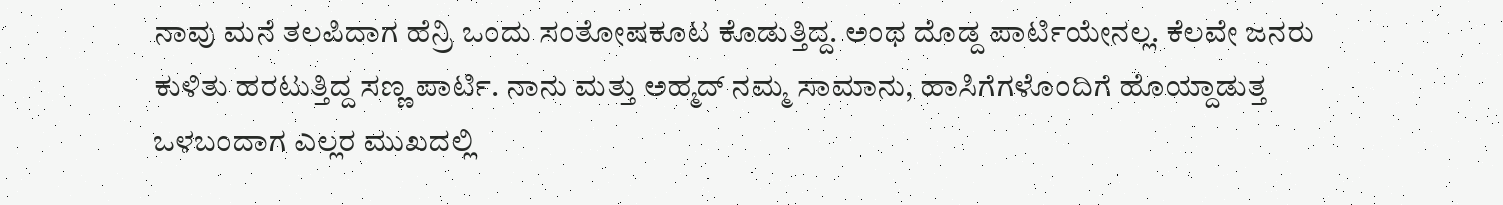ನಾವು ಮನೆ ತಲಪಿದಾಗ ಹೆನ್ರಿ ಒಂದು ಸಂತೋಷಕೂಟ ಕೊಡುತ್ತಿದ್ದ. ಅಂಥ ದೊಡ್ದ ಪಾರ್ಟಿಯೇನಲ್ಲ. ಕೆಲವೇ ಜನರು ಕುಳಿತು ಹರಟುತ್ತಿದ್ದ ಸಣ್ಣ ಪಾರ್ಟಿ. ನಾನು ಮತ್ತು ಅಹ್ಮದ್ ನಮ್ಮ ಸಾಮಾನು, ಹಾಸಿಗೆಗಳೊಂದಿಗೆ ಹೊಯ್ದಾಡುತ್ತ ಒಳಬಂದಾಗ ಎಲ್ಲರ ಮುಖದಲ್ಲಿ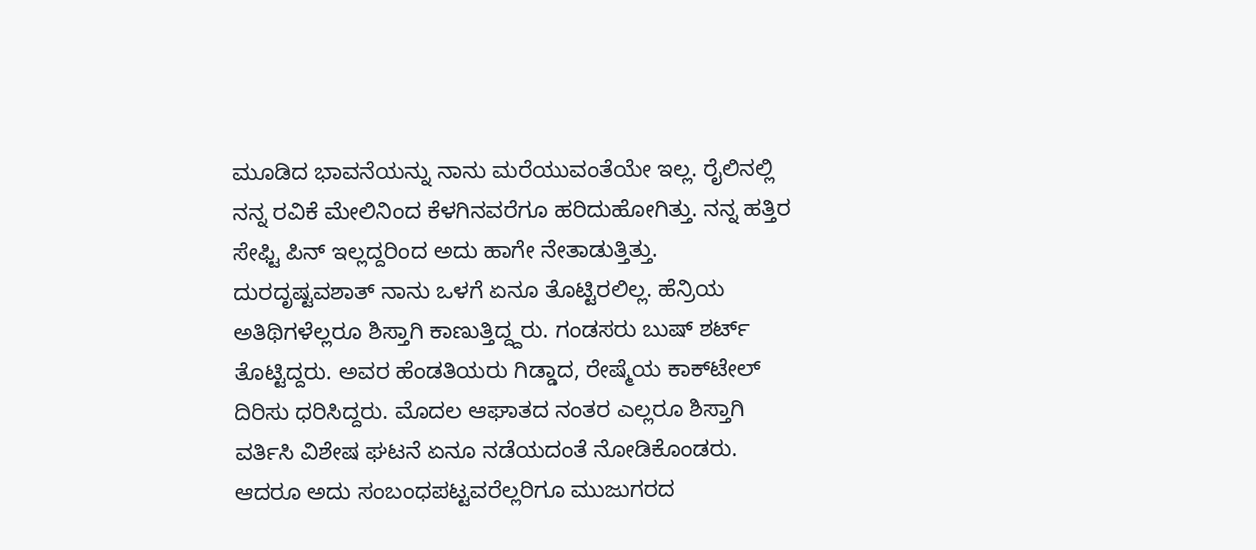ಮೂಡಿದ ಭಾವನೆಯನ್ನು ನಾನು ಮರೆಯುವಂತೆಯೇ ಇಲ್ಲ. ರೈಲಿನಲ್ಲಿ ನನ್ನ ರವಿಕೆ ಮೇಲಿನಿಂದ ಕೆಳಗಿನವರೆಗೂ ಹರಿದುಹೋಗಿತ್ತು. ನನ್ನ ಹತ್ತಿರ ಸೇಫ್ಟಿ ಪಿನ್ ಇಲ್ಲದ್ದರಿಂದ ಅದು ಹಾಗೇ ನೇತಾಡುತ್ತಿತ್ತು. ದುರದೃಷ್ಟವಶಾತ್ ನಾನು ಒಳಗೆ ಏನೂ ತೊಟ್ಟಿರಲಿಲ್ಲ. ಹೆನ್ರಿಯ ಅತಿಥಿಗಳೆಲ್ಲರೂ ಶಿಸ್ತಾಗಿ ಕಾಣುತ್ತಿದ್ದ್ದರು. ಗಂಡಸರು ಬುಷ್ ಶರ್ಟ್ ತೊಟ್ಟಿದ್ದರು. ಅವರ ಹೆಂಡತಿಯರು ಗಿಡ್ಡಾದ, ರೇಷ್ಮೆಯ ಕಾಕ್‌ಟೇಲ್ ದಿರಿಸು ಧರಿಸಿದ್ದರು. ಮೊದಲ ಆಘಾತದ ನಂತರ ಎಲ್ಲರೂ ಶಿಸ್ತಾಗಿ ವರ್ತಿಸಿ ವಿಶೇಷ ಘಟನೆ ಏನೂ ನಡೆಯದಂತೆ ನೋಡಿಕೊಂಡರು. ಆದರೂ ಅದು ಸಂಬಂಧಪಟ್ಟವರೆಲ್ಲರಿಗೂ ಮುಜುಗರದ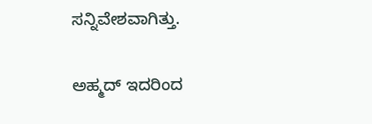ಸನ್ನಿವೇಶವಾಗಿತ್ತು.

ಅಹ್ಮದ್ ಇದರಿಂದ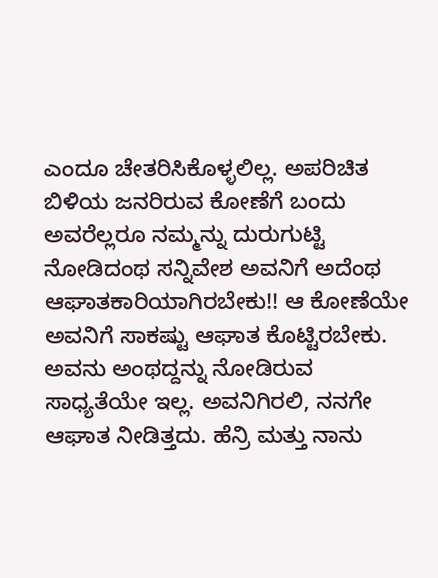ಎಂದೂ ಚೇತರಿಸಿಕೊಳ್ಳಲಿಲ್ಲ. ಅಪರಿಚಿತ ಬಿಳಿಯ ಜನರಿರುವ ಕೋಣೆಗೆ ಬಂದು ಅವರೆಲ್ಲರೂ ನಮ್ಮನ್ನು ದುರುಗುಟ್ಟಿ ನೋಡಿದಂಥ ಸನ್ನಿವೇಶ ಅವನಿಗೆ ಅದೆಂಥ ಆಘಾತಕಾರಿಯಾಗಿರಬೇಕು!! ಆ ಕೋಣೆಯೇ ಅವನಿಗೆ ಸಾಕಷ್ಟು ಆಘಾತ ಕೊಟ್ಟಿರಬೇಕು. ಅವನು ಅಂಥದ್ದನ್ನು ನೋಡಿರುವ ಸಾಧ್ಯತೆಯೇ ಇಲ್ಲ. ಅವನಿಗಿರಲಿ, ನನಗೇ ಆಘಾತ ನೀಡಿತ್ತದು. ಹೆನ್ರಿ ಮತ್ತು ನಾನು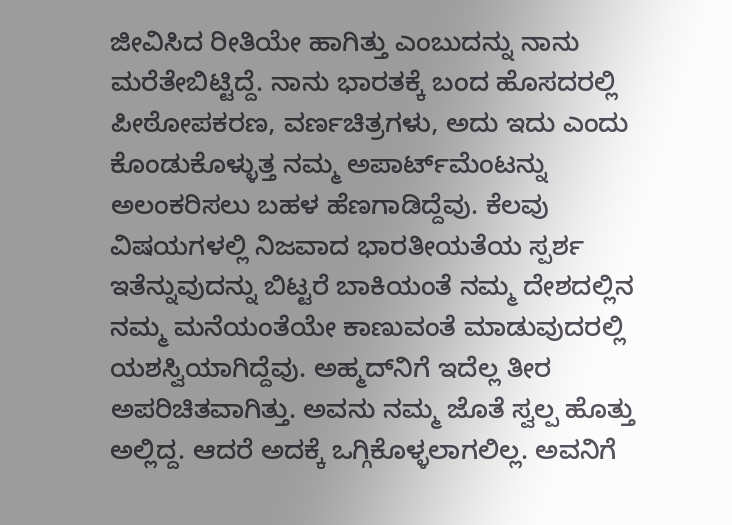ಜೀವಿಸಿದ ರೀತಿಯೇ ಹಾಗಿತ್ತು ಎಂಬುದನ್ನು ನಾನು ಮರೆತೇಬಿಟ್ಟಿದ್ದೆ. ನಾನು ಭಾರತಕ್ಕೆ ಬಂದ ಹೊಸದರಲ್ಲಿ ಪೀಠೋಪಕರಣ, ವರ್ಣಚಿತ್ರಗಳು, ಅದು ಇದು ಎಂದು ಕೊಂಡುಕೊಳ್ಳುತ್ತ ನಮ್ಮ ಅಪಾರ್ಟ್‌ಮೆಂಟನ್ನು ಅಲಂಕರಿಸಲು ಬಹಳ ಹೆಣಗಾಡಿದ್ದೆವು. ಕೆಲವು ವಿಷಯಗಳಲ್ಲಿ ನಿಜವಾದ ಭಾರತೀಯತೆಯ ಸ್ಪರ್ಶ ಇತೆನ್ನುವುದನ್ನು ಬಿಟ್ಟರೆ ಬಾಕಿಯಂತೆ ನಮ್ಮ ದೇಶದಲ್ಲಿನ ನಮ್ಮ ಮನೆಯಂತೆಯೇ ಕಾಣುವಂತೆ ಮಾಡುವುದರಲ್ಲಿ ಯಶಸ್ವಿಯಾಗಿದ್ದೆವು. ಅಹ್ಮದ್‌ನಿಗೆ ಇದೆಲ್ಲ ತೀರ ಅಪರಿಚಿತವಾಗಿತ್ತು. ಅವನು ನಮ್ಮ ಜೊತೆ ಸ್ವಲ್ಪ ಹೊತ್ತು ಅಲ್ಲಿದ್ದ. ಆದರೆ ಅದಕ್ಕೆ ಒಗ್ಗಿಕೊಳ್ಳಲಾಗಲಿಲ್ಲ. ಅವನಿಗೆ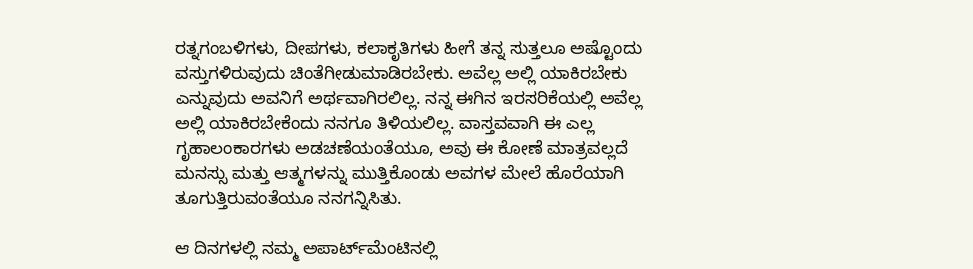ರತ್ನಗಂಬಳಿಗಳು, ದೀಪಗಳು, ಕಲಾಕೃತಿಗಳು ಹೀಗೆ ತನ್ನ ಸುತ್ತಲೂ ಅಷ್ಟೊಂದು ವಸ್ತುಗಳಿರುವುದು ಚಿಂತೆಗೀಡುಮಾಡಿರಬೇಕು. ಅವೆಲ್ಲ ಅಲ್ಲಿ ಯಾಕಿರಬೇಕು ಎನ್ನುವುದು ಅವನಿಗೆ ಅರ್ಥವಾಗಿರಲಿಲ್ಲ. ನನ್ನ ಈಗಿನ ಇರಸರಿಕೆಯಲ್ಲಿ ಅವೆಲ್ಲ ಅಲ್ಲಿ ಯಾಕಿರಬೇಕೆಂದು ನನಗೂ ತಿಳಿಯಲಿಲ್ಲ. ವಾಸ್ತವವಾಗಿ ಈ ಎಲ್ಲ ಗೃಹಾಲಂಕಾರಗಳು ಅಡಚಣೆಯಂತೆಯೂ, ಅವು ಈ ಕೋಣೆ ಮಾತ್ರವಲ್ಲದೆ ಮನಸ್ಸು ಮತ್ತು ಆತ್ಮಗಳನ್ನು ಮುತ್ತಿಕೊಂಡು ಅವಗಳ ಮೇಲೆ ಹೊರೆಯಾಗಿ ತೂಗುತ್ತಿರುವಂತೆಯೂ ನನಗನ್ನಿಸಿತು.

ಆ ದಿನಗಳಲ್ಲಿ ನಮ್ಮ ಅಪಾರ್ಟ್‌ಮೆಂಟಿನಲ್ಲಿ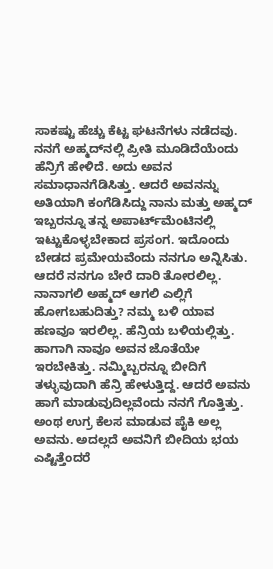ಸಾಕಷ್ಟು ಹೆಚ್ಚು ಕೆಟ್ಟ ಘಟನೆಗಳು ನಡೆದವು. ನನಗೆ ಅಹ್ಮದ್‌ನಲ್ಲಿ ಪ್ರೀತಿ ಮೂಡಿದೆಯೆಂದು ಹೆನ್ರಿಗೆ ಹೇಳಿದೆ. ಅದು ಅವನ ಸಮಾಧಾನಗೆಡಿಸಿತ್ತು. ಆದರೆ ಅವನನ್ನು ಅತಿಯಾಗಿ ಕಂಗೆಡಿಸಿದ್ದು ನಾನು ಮತ್ತು ಅಹ್ಮದ್ ಇಬ್ಬರನ್ನೂ ತನ್ನ ಅಪಾರ್ಟ್‌ಮೆಂಟಿನಲ್ಲಿ ಇಟ್ಟುಕೊಳ್ಳಬೇಕಾದ ಪ್ರಸಂಗ. ಇದೊಂದು ಬೇಡದ ಪ್ರಮೇಯವೆಂದು ನನಗೂ ಅನ್ನಿಸಿತು. ಆದರೆ ನನಗೂ ಬೇರೆ ದಾರಿ ತೋರಲಿಲ್ಲ. ನಾನಾಗಲಿ ಅಹ್ಮದ್ ಆಗಲಿ ಎಲ್ಲಿಗೆ ಹೋಗಬಹುದಿತ್ತು? ನಮ್ಮ ಬಳಿ ಯಾವ ಹಣವೂ ಇರಲಿಲ್ಲ. ಹೆನ್ರಿಯ ಬಳಿಯಲ್ಲಿತ್ತು. ಹಾಗಾಗಿ ನಾವೂ ಅವನ ಜೊತೆಯೇ ಇರಬೇಕಿತ್ತು. ನಮ್ಮಿಬ್ಬರನ್ನೂ ಬೀದಿಗೆ ತಳ್ಳುವುದಾಗಿ ಹೆನ್ರಿ ಹೇಳುತ್ತಿದ್ದ. ಆದರೆ ಅವನು ಹಾಗೆ ಮಾಡುವುದಿಲ್ಲವೆಂದು ನನಗೆ ಗೊತ್ತಿತ್ತು. ಅಂಥ ಉಗ್ರ ಕೆಲಸ ಮಾಡುವ ಪೈಕಿ ಅಲ್ಲ ಅವನು. ಅದಲ್ಲದೆ ಅವನಿಗೆ ಬೀದಿಯ ಭಯ ಎಷ್ಟಿತ್ತೆಂದರೆ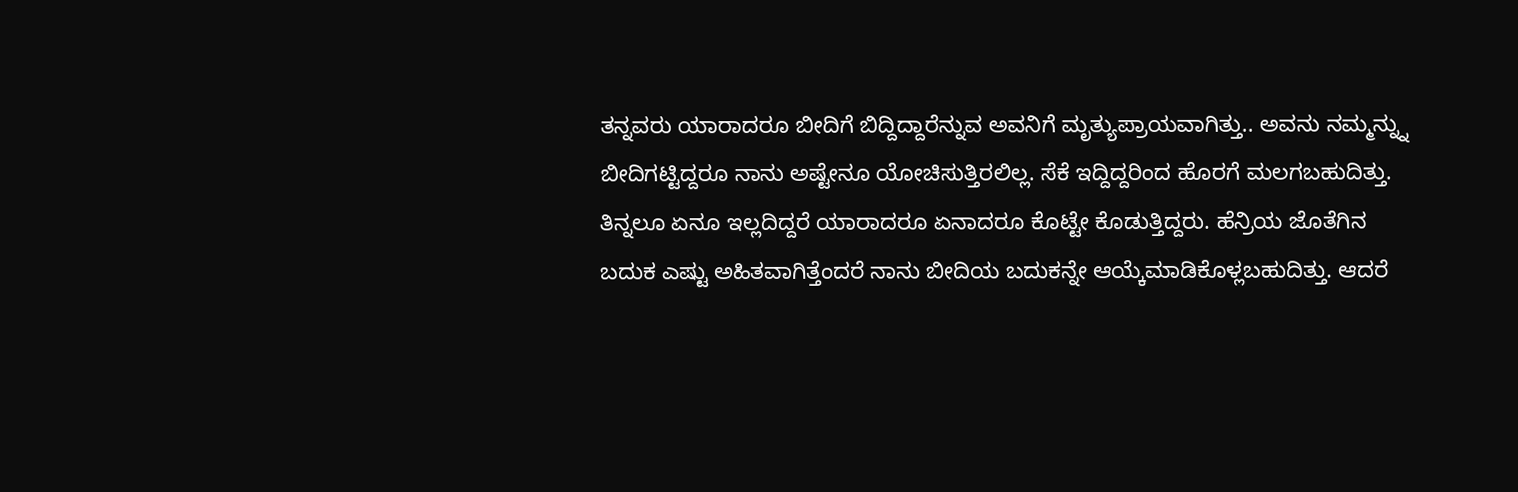ತನ್ನವರು ಯಾರಾದರೂ ಬೀದಿಗೆ ಬಿದ್ದಿದ್ದಾರೆನ್ನುವ ಅವನಿಗೆ ಮೃತ್ಯುಪ್ರಾಯವಾಗಿತ್ತು.. ಅವನು ನಮ್ಮನ್ನ್ನು ಬೀದಿಗಟ್ಟಿದ್ದರೂ ನಾನು ಅಷ್ಟೇನೂ ಯೋಚಿಸುತ್ತಿರಲಿಲ್ಲ. ಸೆಕೆ ಇದ್ದಿದ್ದರಿಂದ ಹೊರಗೆ ಮಲಗಬಹುದಿತ್ತು. ತಿನ್ನಲೂ ಏನೂ ಇಲ್ಲದಿದ್ದರೆ ಯಾರಾದರೂ ಏನಾದರೂ ಕೊಟ್ಟೇ ಕೊಡುತ್ತಿದ್ದರು. ಹೆನ್ರಿಯ ಜೊತೆಗಿನ ಬದುಕ ಎಷ್ಟು ಅಹಿತವಾಗಿತ್ತೆಂದರೆ ನಾನು ಬೀದಿಯ ಬದುಕನ್ನೇ ಆಯ್ಕೆಮಾಡಿಕೊಳ್ಲಬಹುದಿತ್ತು. ಆದರೆ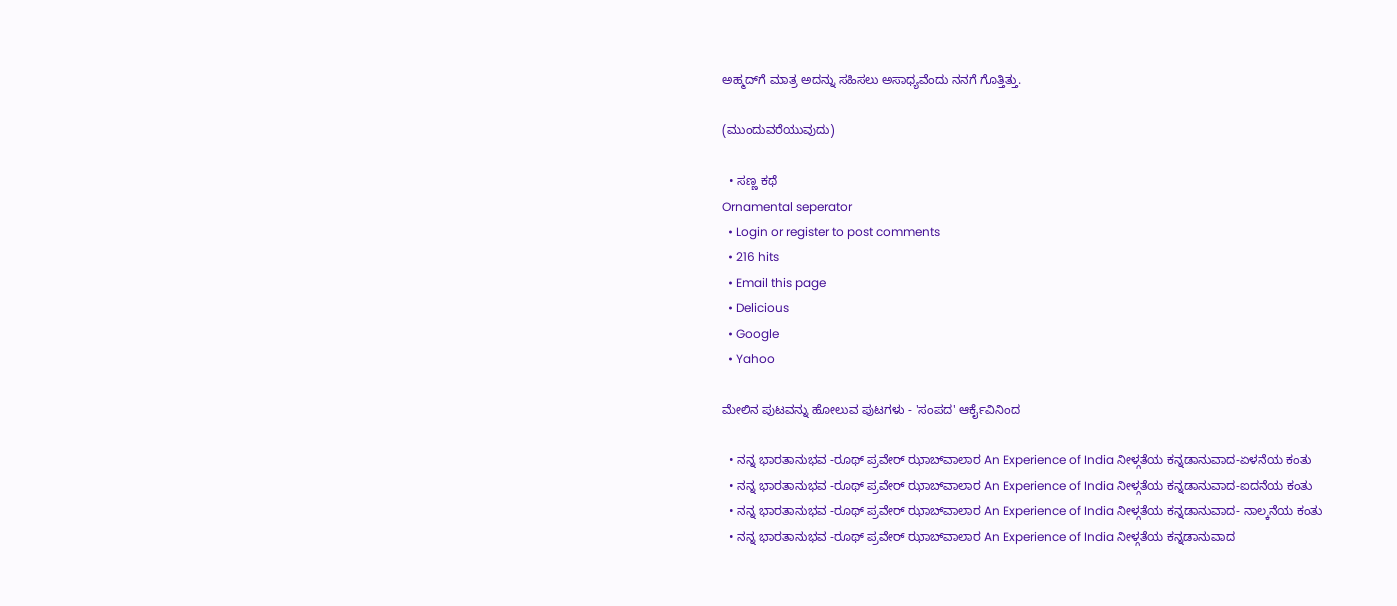ಅಹ್ಮದ್‌ಗೆ ಮಾತ್ರ ಅದನ್ನು ಸಹಿಸಲು ಅಸಾಧ್ಯವೆಂದು ನನಗೆ ಗೊತ್ತಿತ್ತು.

(ಮುಂದುವರೆಯುವುದು)

  • ಸಣ್ಣ ಕಥೆ
Ornamental seperator
  • Login or register to post comments
  • 216 hits
  • Email this page
  • Delicious
  • Google
  • Yahoo

ಮೇಲಿನ ಪುಟವನ್ನು ಹೋಲುವ ಪುಟಗಳು - 'ಸಂಪದ' ಆರ್ಕೈವಿನಿಂದ

  • ನನ್ನ ಭಾರತಾನುಭವ -ರೂಥ್ ಪ್ರವೇರ್ ಝಾಬ್‍ವಾಲಾರ An Experience of India ನೀಳ್ಗತೆಯ ಕನ್ನಡಾನುವಾದ-ಏಳನೆಯ ಕಂತು
  • ನನ್ನ ಭಾರತಾನುಭವ -ರೂಥ್ ಪ್ರವೇರ್ ಝಾಬ್‍ವಾಲಾರ An Experience of India ನೀಳ್ಗತೆಯ ಕನ್ನಡಾನುವಾದ-ಐದನೆಯ ಕಂತು
  • ನನ್ನ ಭಾರತಾನುಭವ -ರೂಥ್ ಪ್ರವೇರ್ ಝಾಬ್‍ವಾಲಾರ An Experience of India ನೀಳ್ಗತೆಯ ಕನ್ನಡಾನುವಾದ- ನಾಲ್ಕನೆಯ ಕಂತು
  • ನನ್ನ ಭಾರತಾನುಭವ -ರೂಥ್ ಪ್ರವೇರ್ ಝಾಬ್‍ವಾಲಾರ An Experience of India ನೀಳ್ಗತೆಯ ಕನ್ನಡಾನುವಾದ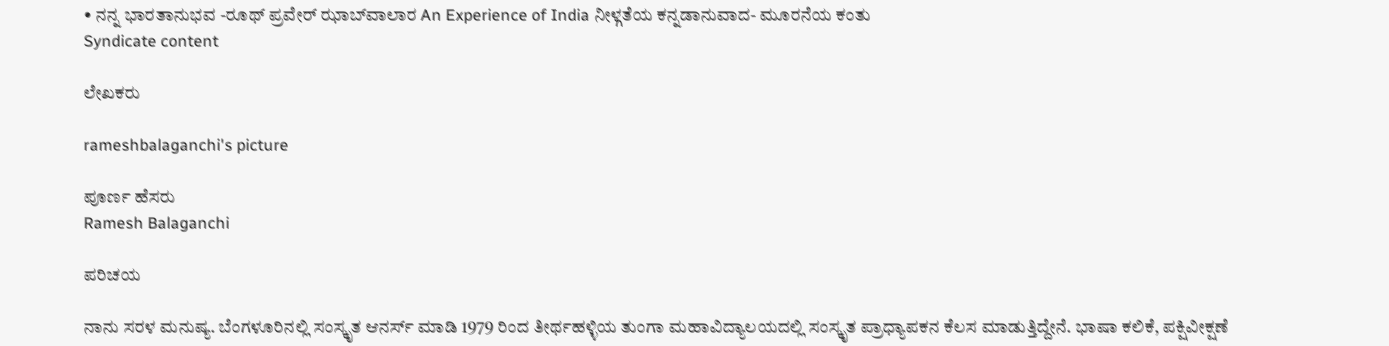• ನನ್ನ ಭಾರತಾನುಭವ -ರೂಥ್ ಪ್ರವೇರ್ ಝಾಬ್‍ವಾಲಾರ An Experience of India ನೀಳ್ಗತೆಯ ಕನ್ನಡಾನುವಾದ- ಮೂರನೆಯ ಕಂತು
Syndicate content

ಲೇಖಕರು

rameshbalaganchi's picture

ಪೂರ್ಣ ಹೆಸರು
Ramesh Balaganchi

ಪರಿಚಯ

ನಾನು ಸರಳ ಮನುಷ್ಯ. ಬೆಂಗಳೂರಿನಲ್ಲಿ ಸಂಸ್ಕೃತ ಆನರ್ಸ್ ಮಾಡಿ 1979 ರಿಂದ ತೀರ್ಥಹಳ್ಳಿಯ ತುಂಗಾ ಮಹಾವಿದ್ಯಾಲಯದಲ್ಲಿ ಸಂಸ್ಕೃತ ಪ್ರಾಧ್ಯಾಪಕನ ಕೆಲಸ ಮಾಡುತ್ತಿದ್ದೇನೆ. ಭಾಷಾ ಕಲಿಕೆ, ಪಕ್ಷಿವೀಕ್ಷಣೆ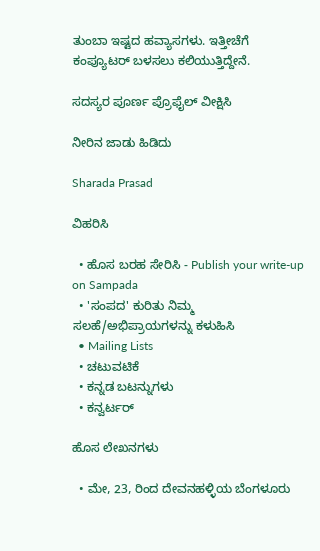ತುಂಬಾ ಇಷ್ಟದ ಹವ್ಯಾಸಗಳು. ಇತ್ತೀಚೆಗೆ ಕಂಪ್ಯೂಟರ್ ಬಳಸಲು ಕಲಿಯುತ್ತಿದ್ದೇನೆ.

ಸದಸ್ಯರ ಪೂರ್ಣ ಪ್ರೊಫೈಲ್ ವೀಕ್ಷಿಸಿ

ನೀರಿನ ಜಾಡು ಹಿಡಿದು

Sharada Prasad

ವಿಹರಿಸಿ

  • ಹೊಸ ಬರಹ ಸೇರಿಸಿ - Publish your write-up on Sampada
  • 'ಸಂಪದ' ಕುರಿತು ನಿಮ್ಮ ಸಲಹೆ/ಅಭಿಪ್ರಾಯಗಳನ್ನು ಕಳುಹಿಸಿ
  • Mailing Lists
  • ಚಟುವಟಿಕೆ
  • ಕನ್ನಡ ಬಟನ್ನುಗಳು
  • ಕನ್ವರ್ಟರ್

ಹೊಸ ಲೇಖನಗಳು

  • ಮೇ, 23, ರಿಂದ ದೇವನಹಳ್ಳಿಯ ಬೆಂಗಳೂರು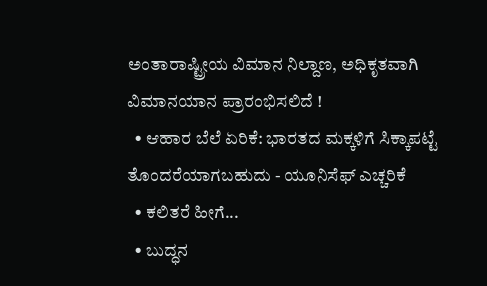ಅಂತಾರಾಷ್ಟ್ರೀಯ ವಿಮಾನ ನಿಲ್ದಾಣ, ಅಧಿಕೃತವಾಗಿ ವಿಮಾನಯಾನ ಪ್ರಾರಂಭಿಸಲಿದೆ !
  • ಆಹಾರ ಬೆಲೆ ಏರಿಕೆ: ಭಾರತದ ಮಕ್ಕಳಿಗೆ ಸಿಕ್ಕಾಪಟ್ಟೆ ತೊಂದರೆಯಾಗಬಹುದು - ಯೂನಿಸೆಫ್ ಎಚ್ಚರಿಕೆ
  • ಕಲಿತರೆ ಹೀಗೆ...
  • ಬುದ್ಧನ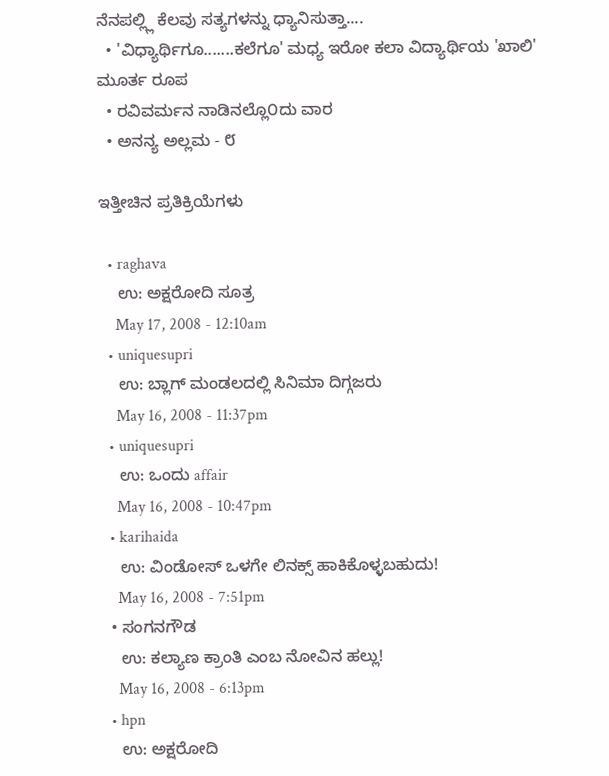ನೆನಪಲ್ಲ್ಲಿ ಕೆಲವು ಸತ್ಯಗಳನ್ನು ಧ್ಯಾನಿಸುತ್ತಾ....
  • 'ವಿಧ್ಯಾರ್ಥಿಗೂ.......ಕಲೆಗೂ' ಮಧ್ಯ ಇರೋ ಕಲಾ ವಿದ್ಯಾರ್ಥಿಯ 'ಖಾಲಿ' ಮೂರ್ತ ರೂಪ
  • ರವಿವರ್ಮನ ನಾಡಿನಲ್ಲೊ೦ದು ವಾರ
  • ಅನನ್ಯ ಅಲ್ಲಮ - ೮

ಇತ್ತೀಚಿನ ಪ್ರತಿಕ್ರಿಯೆಗಳು

  • raghava
    ಉ: ಅಕ್ಷರೋದಿ ಸೂತ್ರ
    May 17, 2008 - 12:10am
  • uniquesupri
    ಉ: ಬ್ಲಾಗ್ ಮಂಡಲದಲ್ಲಿ ಸಿನಿಮಾ ದಿಗ್ಗಜರು
    May 16, 2008 - 11:37pm
  • uniquesupri
    ಉ: ಒಂದು affair
    May 16, 2008 - 10:47pm
  • karihaida
    ಉ: ವಿಂಡೋಸ್ ಒಳಗೇ ಲಿನಕ್ಸ್ ಹಾಕಿಕೊಳ್ಳಬಹುದು!
    May 16, 2008 - 7:51pm
  • ಸಂಗನಗೌಡ
    ಉ: ಕಲ್ಯಾಣ ಕ್ರಾಂತಿ ಎಂಬ ನೋವಿನ ಹಲ್ಲು!
    May 16, 2008 - 6:13pm
  • hpn
    ಉ: ಅಕ್ಷರೋದಿ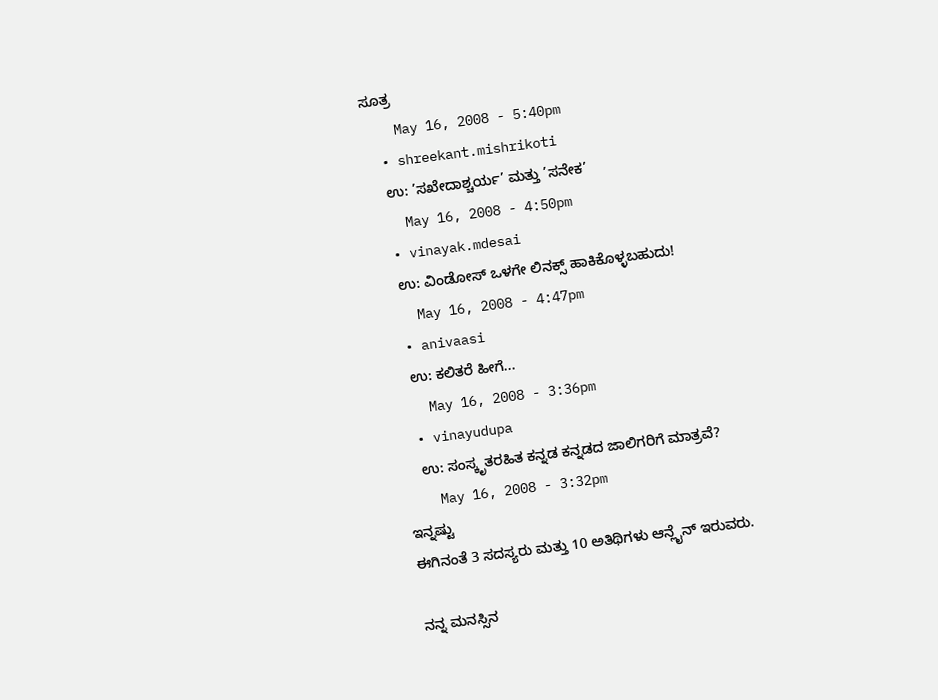ಸೂತ್ರ
    May 16, 2008 - 5:40pm
  • shreekant.mishrikoti
    ಉ: ’ಸಖೇದಾಶ್ಚರ್ಯ’ ಮತ್ತು ’ಸನೇಕ’
    May 16, 2008 - 4:50pm
  • vinayak.mdesai
    ಉ: ವಿಂಡೋಸ್ ಒಳಗೇ ಲಿನಕ್ಸ್ ಹಾಕಿಕೊಳ್ಳಬಹುದು!
    May 16, 2008 - 4:47pm
  • anivaasi
    ಉ: ಕಲಿತರೆ ಹೀಗೆ...
    May 16, 2008 - 3:36pm
  • vinayudupa
    ಉ: ಸಂಸ್ಕೃತರಹಿತ ಕನ್ನಡ ಕನ್ನಡದ ಜಾಲಿಗರಿಗೆ ಮಾತ್ರವೆ?
    May 16, 2008 - 3:32pm
ಇನ್ನಷ್ಟು
ಈಗಿನಂತೆ 3 ಸದಸ್ಯರು ಮತ್ತು 10 ಅತಿಥಿಗಳು ಆನ್ಲೈನ್ ಇರುವರು.

ನನ್ನ ಮನಸ್ಸಿನ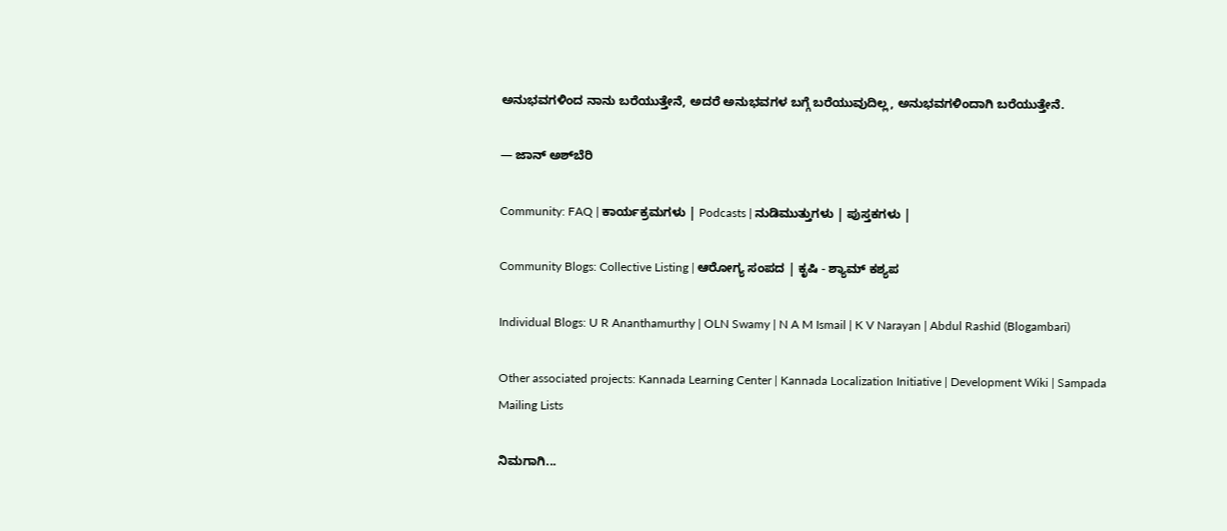ಅನುಭವಗಳಿಂದ ನಾನು ಬರೆಯುತ್ತೇನೆ, ಅದರೆ ಅನುಭವಗಳ ಬಗ್ಗೆ ಬರೆಯುವುದಿಲ್ಲ, ಅನುಭವಗಳಿಂದಾಗಿ ಬರೆಯುತ್ತೇನೆ.

— ಜಾನ್ ಅಶ್‌ಬೆರಿ

Community: FAQ | ಕಾರ್ಯಕ್ರಮಗಳು | Podcasts | ನುಡಿಮುತ್ತುಗಳು | ಪುಸ್ತಕಗಳು |

Community Blogs: Collective Listing | ಆರೋಗ್ಯ ಸಂಪದ | ಕೃಷಿ - ಶ್ಯಾಮ್ ಕಶ್ಯಪ

Individual Blogs: U R Ananthamurthy | OLN Swamy | N A M Ismail | K V Narayan | Abdul Rashid (Blogambari)

Other associated projects: Kannada Learning Center | Kannada Localization Initiative | Development Wiki | Sampada Mailing Lists

ನಿಮಗಾಗಿ...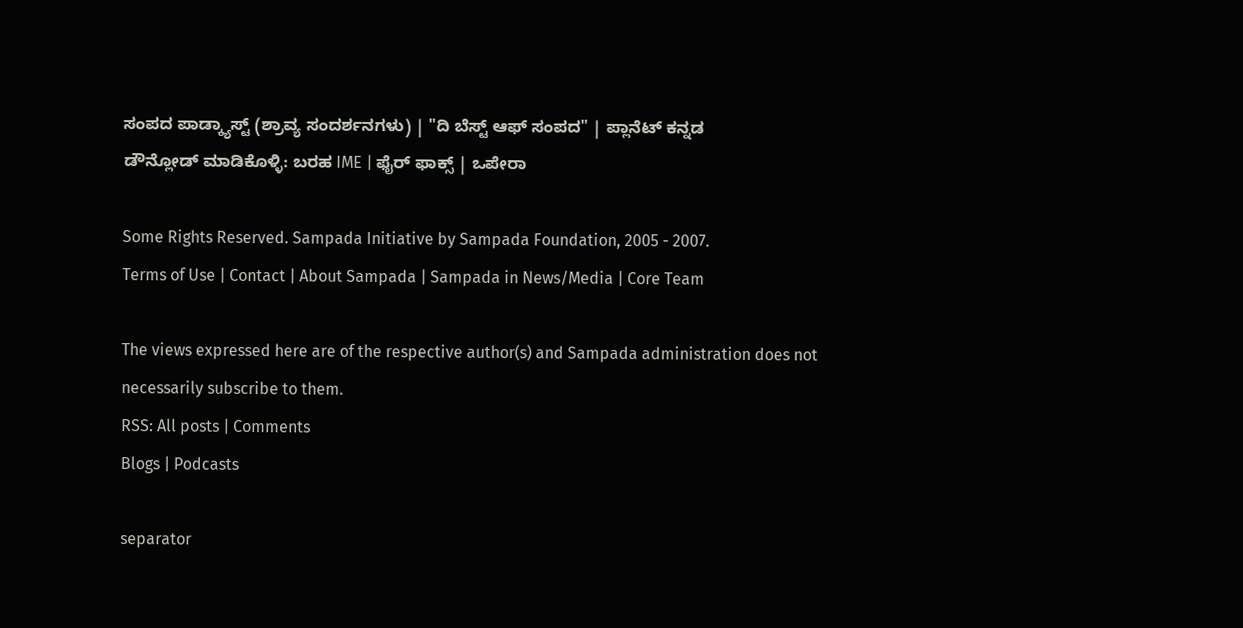ಸಂಪದ ಪಾಡ್ಕ್ಯಾಸ್ಟ್ (ಶ್ರಾವ್ಯ ಸಂದರ್ಶನಗಳು) | "ದಿ ಬೆಸ್ಟ್ ಆಫ್ ಸಂಪದ" | ಪ್ಲಾನೆಟ್ ಕನ್ನಡ
ಡೌನ್ಲೋಡ್ ಮಾಡಿಕೊಳ್ಳಿ: ಬರಹ IME | ಫೈರ್ ಫಾಕ್ಸ್ | ಒಪೇರಾ

Some Rights Reserved. Sampada Initiative by Sampada Foundation, 2005 - 2007.
Terms of Use | Contact | About Sampada | Sampada in News/Media | Core Team

The views expressed here are of the respective author(s) and Sampada administration does not necessarily subscribe to them.
RSS: All posts | Comments
Blogs | Podcasts

separator